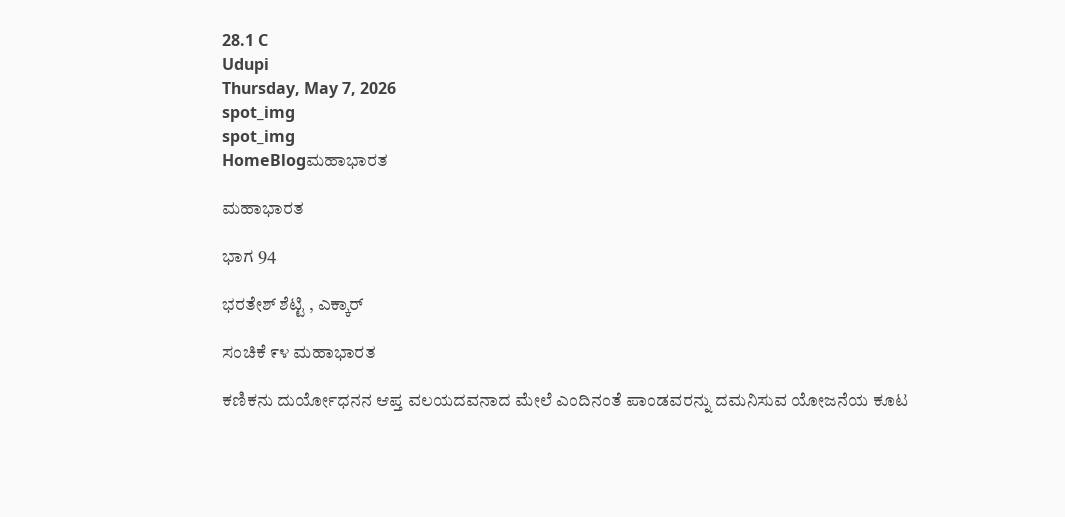28.1 C
Udupi
Thursday, May 7, 2026
spot_img
spot_img
HomeBlogಮಹಾಭಾರತ

ಮಹಾಭಾರತ

ಭಾಗ 94

ಭರತೇಶ್ ಶೆಟ್ಟಿ , ಎಕ್ಕಾರ್

ಸಂಚಿಕೆ ೯೪ ಮಹಾಭಾರತ

ಕಣಿಕನು ದುರ್ಯೋಧನನ ಆಪ್ತ ವಲಯದವನಾದ ಮೇಲೆ ಎಂದಿನಂತೆ ಪಾಂಡವರನ್ನು ದಮನಿಸುವ ಯೋಜನೆಯ ಕೂಟ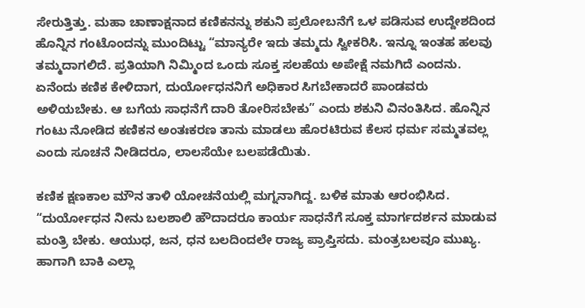ಸೇರುತ್ತಿತ್ತು. ಮಹಾ ಚಾಣಾಕ್ಷನಾದ ಕಣಿಕನನ್ನು ಶಕುನಿ ಪ್ರಲೋಬನೆಗೆ ಒಳ ಪಡಿಸುವ ಉದ್ದೇಶದಿಂದ ಹೊನ್ನಿನ ಗಂಟೊಂದನ್ನು ಮುಂದಿಟ್ಟು “ಮಾನ್ಯರೇ ಇದು ತಮ್ಮದು ಸ್ವೀಕರಿಸಿ. ಇನ್ನೂ ಇಂತಹ ಹಲವು ತಮ್ಮದಾಗಲಿದೆ. ಪ್ರತಿಯಾಗಿ ನಿಮ್ಮಿಂದ ಒಂದು ಸೂಕ್ತ ಸಲಹೆಯ ಅಪೇಕ್ಷೆ ನಮಗಿದೆ ಎಂದನು. ಏನೆಂದು ಕಣಿಕ ಕೇಳಿದಾಗ, ದುರ್ಯೋಧನನಿಗೆ ಅಧಿಕಾರ ಸಿಗಬೇಕಾದರೆ ಪಾಂಡವರು ಅಳಿಯಬೇಕು. ಆ ಬಗೆಯ ಸಾಧನೆಗೆ ದಾರಿ ತೋರಿಸಬೇಕು” ಎಂದು ಶಕುನಿ ವಿನಂತಿಸಿದ. ಹೊನ್ನಿನ ಗಂಟು ನೋಡಿದ ಕಣಿಕನ ಅಂತಃಕರಣ ತಾನು ಮಾಡಲು ಹೊರಟಿರುವ ಕೆಲಸ ಧರ್ಮ ಸಮ್ಮತವಲ್ಲ ಎಂದು ಸೂಚನೆ ನೀಡಿದರೂ, ಲಾಲಸೆಯೇ ಬಲಪಡೆಯಿತು.

ಕಣಿಕ ಕ್ಷಣಕಾಲ ಮೌನ ತಾಳಿ ಯೋಚನೆಯಲ್ಲಿ ಮಗ್ನನಾಗಿದ್ದ. ಬಳಿಕ ಮಾತು ಆರಂಭಿಸಿದ. “ದುರ್ಯೋಧನ ನೀನು ಬಲಶಾಲಿ ಹೌದಾದರೂ ಕಾರ್ಯ ಸಾಧನೆಗೆ ಸೂಕ್ತ ಮಾರ್ಗದರ್ಶನ ಮಾಡುವ ಮಂತ್ರಿ ಬೇಕು. ಆಯುಧ, ಜನ, ಧನ ಬಲದಿಂದಲೇ ರಾಜ್ಯ ಪ್ರಾಪ್ತಿಸದು. ಮಂತ್ರಬಲವೂ ಮುಖ್ಯ. ಹಾಗಾಗಿ ಬಾಕಿ ಎಲ್ಲಾ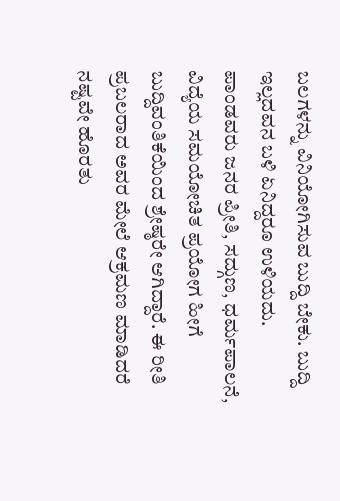ಬಲಗಳನ್ನು ವಿನಿಯೋಗಿಸುವ ಬುದ್ದಿ ಬೇಕು. ಬುದ್ದಿ ಇಲ್ಲದವನ ಬಳಿ ಏನಿದ್ದರೂ ಉಳಿಯದು. ಪಾಂಡವರು ಜನರ ಪ್ರೀತಿ, ಸದ್ಗುಣ, ಧರ್ಮಪಾಲನೆ, ವಿದ್ಯೆಯ ಸಮಯೋಚಿತ ಪ್ರಯೋಗ ಹೀಗೆ ಬುದ್ದಿವಂತಿಕೆಯಿಂದ ಶ್ರೇಷ್ಠರೇ ಆಗಿದ್ದಾರೆ. ಈ ರೀತಿ ಪ್ರಬಲರಾದ ಅವರ ಮೇಲೆ ಆಕ್ರಮಣ ಮಾಡಿದರೆ ನಷ್ಟವೇ ಹೊರತು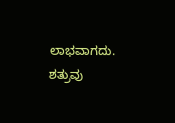ಲಾಭವಾಗದು. ಶತ್ರುವು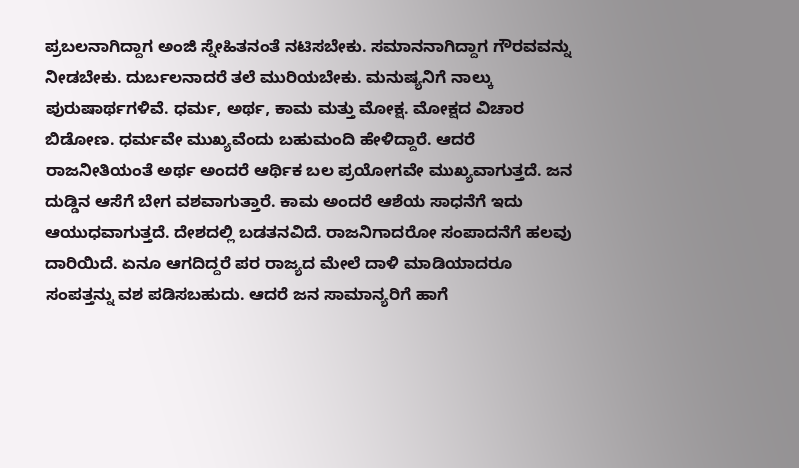ಪ್ರಬಲನಾಗಿದ್ದಾಗ ಅಂಜಿ ಸ್ನೇಹಿತನಂತೆ ನಟಿಸಬೇಕು. ಸಮಾನನಾಗಿದ್ದಾಗ ಗೌರವವನ್ನು ನೀಡಬೇಕು. ದುರ್ಬಲನಾದರೆ ತಲೆ ಮುರಿಯಬೇಕು. ಮನುಷ್ಯನಿಗೆ ನಾಲ್ಕು ಪುರುಷಾರ್ಥಗಳಿವೆ. ಧರ್ಮ, ಅರ್ಥ, ಕಾಮ ಮತ್ತು ಮೋಕ್ಷ. ಮೋಕ್ಷದ ವಿಚಾರ ಬಿಡೋಣ. ಧರ್ಮವೇ ಮುಖ್ಯವೆಂದು ಬಹುಮಂದಿ ಹೇಳಿದ್ದಾರೆ. ಆದರೆ ರಾಜನೀತಿಯಂತೆ ಅರ್ಥ ಅಂದರೆ ಆರ್ಥಿಕ ಬಲ ಪ್ರಯೋಗವೇ ಮುಖ್ಯವಾಗುತ್ತದೆ. ಜನ ದುಡ್ಡಿನ ಆಸೆಗೆ ಬೇಗ ವಶವಾಗುತ್ತಾರೆ. ಕಾಮ ಅಂದರೆ ಆಶೆಯ ಸಾಧನೆಗೆ ಇದು ಆಯುಧವಾಗುತ್ತದೆ. ದೇಶದಲ್ಲಿ ಬಡತನವಿದೆ. ರಾಜನಿಗಾದರೋ ಸಂಪಾದನೆಗೆ ಹಲವು ದಾರಿಯಿದೆ. ಏನೂ ಆಗದಿದ್ದರೆ ಪರ ರಾಜ್ಯದ ಮೇಲೆ ದಾಳಿ ಮಾಡಿಯಾದರೂ ಸಂಪತ್ತನ್ನು ವಶ ಪಡಿಸಬಹುದು. ಆದರೆ ಜನ ಸಾಮಾನ್ಯರಿಗೆ ಹಾಗೆ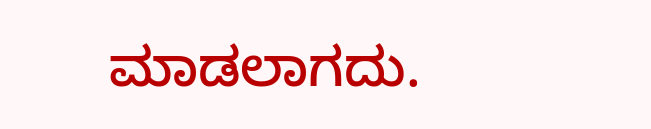ಮಾಡಲಾಗದು.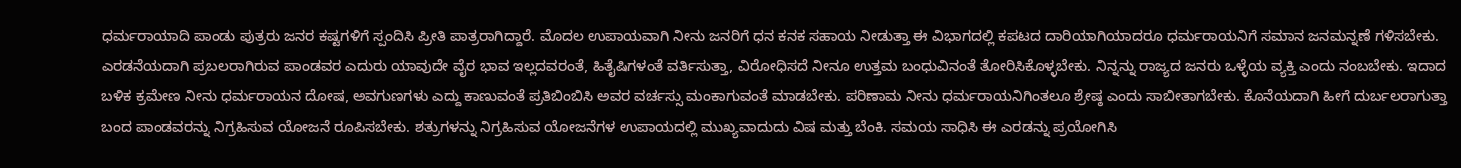ಧರ್ಮರಾಯಾದಿ ಪಾಂಡು ಪುತ್ರರು ಜನರ ಕಷ್ಟಗಳಿಗೆ ಸ್ಪಂದಿಸಿ ಪ್ರೀತಿ ಪಾತ್ರರಾಗಿದ್ದಾರೆ. ಮೊದಲ ಉಪಾಯವಾಗಿ ನೀನು ಜನರಿಗೆ ಧನ ಕನಕ ಸಹಾಯ ನೀಡುತ್ತಾ ಈ ವಿಭಾಗದಲ್ಲಿ ಕಪಟದ ದಾರಿಯಾಗಿಯಾದರೂ ಧರ್ಮರಾಯನಿಗೆ ಸಮಾನ ಜನಮನ್ನಣೆ ಗಳಿಸಬೇಕು. ಎರಡನೆಯದಾಗಿ ಪ್ರಬಲರಾಗಿರುವ ಪಾಂಡವರ ಎದುರು ಯಾವುದೇ ವೈರ ಭಾವ ಇಲ್ಲದವರಂತೆ, ಹಿತೈಷಿಗಳಂತೆ ವರ್ತಿಸುತ್ತಾ, ವಿರೋಧಿಸದೆ ನೀನೂ ಉತ್ತಮ ಬಂಧುವಿನಂತೆ ತೋರಿಸಿಕೊಳ್ಳಬೇಕು. ನಿನ್ನನ್ನು ರಾಜ್ಯದ ಜನರು ಒಳ್ಳೆಯ ವ್ಯಕ್ತಿ ಎಂದು ನಂಬಬೇಕು. ಇದಾದ ಬಳಿಕ ಕ್ರಮೇಣ ನೀನು ಧರ್ಮರಾಯನ ದೋಷ, ಅವಗುಣಗಳು ಎದ್ದು ಕಾಣುವಂತೆ ಪ್ರತಿಬಿಂಬಿಸಿ ಅವರ ವರ್ಚಸ್ಸು ಮಂಕಾಗುವಂತೆ ಮಾಡಬೇಕು. ಪರಿಣಾಮ ನೀನು ಧರ್ಮರಾಯನಿಗಿಂತಲೂ ಶ್ರೇಷ್ಠ ಎಂದು ಸಾಬೀತಾಗಬೇಕು. ಕೊನೆಯದಾಗಿ ಹೀಗೆ ದುರ್ಬಲರಾಗುತ್ತಾ ಬಂದ ಪಾಂಡವರನ್ನು ನಿಗ್ರಹಿಸುವ ಯೋಜನೆ ರೂಪಿಸಬೇಕು. ಶತ್ರುಗಳನ್ನು ನಿಗ್ರಹಿಸುವ ಯೋಜನೆಗಳ ಉಪಾಯದಲ್ಲಿ ಮುಖ್ಯವಾದುದು ವಿಷ ಮತ್ತು ಬೆಂಕಿ. ಸಮಯ ಸಾಧಿಸಿ ಈ ಎರಡನ್ನು ಪ್ರಯೋಗಿಸಿ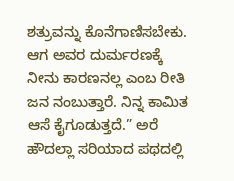ಶತ್ರುವನ್ನು ಕೊನೆಗಾಣಿಸಬೇಕು. ಆಗ ಅವರ ದುರ್ಮರಣಕ್ಕೆ ನೀನು ಕಾರಣನಲ್ಲ ಎಂಬ ರೀತಿ ಜನ ನಂಬುತ್ತಾರೆ. ನಿನ್ನ ಕಾಮಿತ ಆಸೆ ಕೈಗೂಡುತ್ತದೆ.” ಅರೆ ಹೌದಲ್ಲಾ ಸರಿಯಾದ ಪಥದಲ್ಲಿ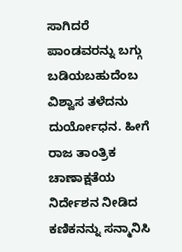ಸಾಗಿದರೆ ಪಾಂಡವರನ್ನು ಬಗ್ಗು ಬಡಿಯಬಹುದೆಂಬ ವಿಶ್ವಾಸ ತಳೆದನು ದುರ್ಯೋಧನ. ಹೀಗೆ ರಾಜ ತಾಂತ್ರಿಕ ಚಾಣಾಕ್ಷತೆಯ ನಿರ್ದೇಶನ ನೀಡಿದ ಕಣಿಕನನ್ನು ಸನ್ಮಾನಿಸಿ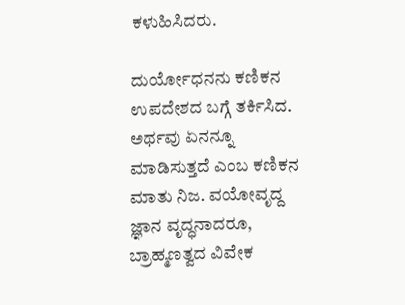ಕಳುಹಿಸಿದರು.

ದುರ್ಯೋಧನನು ಕಣಿಕನ ಉಪದೇಶದ ಬಗ್ಗೆ ತರ್ಕಿಸಿದ. ಅರ್ಥವು ಏನನ್ನೂ ಮಾಡಿಸುತ್ತದೆ ಎಂಬ ಕಣಿಕನ ಮಾತು ನಿಜ. ವಯೋವೃದ್ದ ಜ್ಞಾನ ವೃದ್ಧನಾದರೂ, ಬ್ರಾಹ್ಮಣತ್ವದ ವಿವೇಕ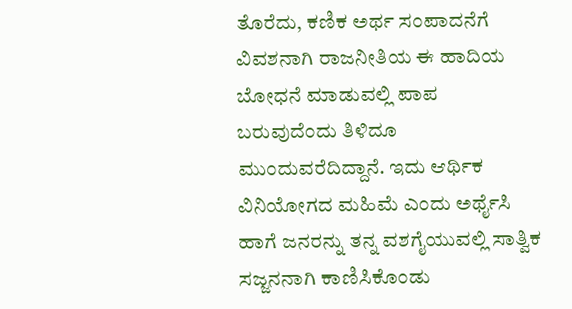ತೊರೆದು, ಕಣಿಕ ಅರ್ಥ ಸಂಪಾದನೆಗೆ ವಿವಶನಾಗಿ ರಾಜನೀತಿಯ ಈ ಹಾದಿಯ ಬೋಧನೆ ಮಾಡುವಲ್ಲಿ ಪಾಪ ಬರುವುದೆಂದು ತಿಳಿದೂ ಮುಂದುವರೆದಿದ್ದಾನೆ. ಇದು ಆರ್ಥಿಕ ವಿನಿಯೋಗದ ಮಹಿಮೆ ಎಂದು ಅರ್ಥೈಸಿ ಹಾಗೆ ಜನರನ್ನು ತನ್ನ ವಶಗೈಯುವಲ್ಲಿ ಸಾತ್ವಿಕ ಸಜ್ಜನನಾಗಿ ಕಾಣಿಸಿಕೊಂಡು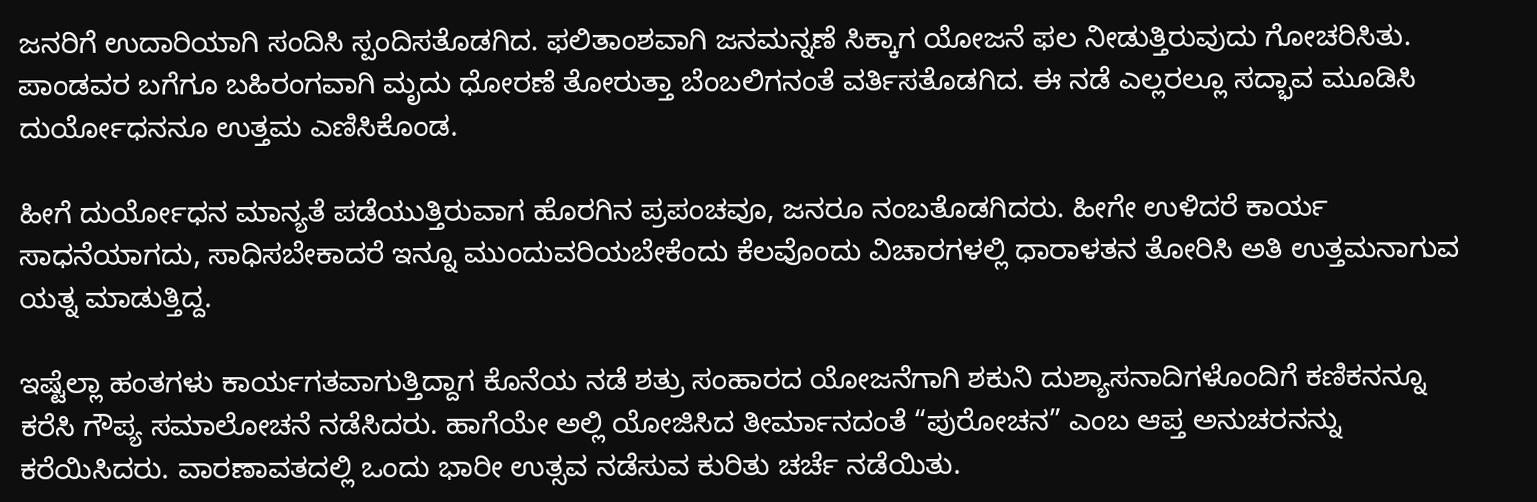ಜನರಿಗೆ ಉದಾರಿಯಾಗಿ ಸಂದಿಸಿ ಸ್ಪಂದಿಸತೊಡಗಿದ. ಫಲಿತಾಂಶವಾಗಿ ಜನಮನ್ನಣೆ ಸಿಕ್ಕಾಗ ಯೋಜನೆ ಫಲ ನೀಡುತ್ತಿರುವುದು ಗೋಚರಿಸಿತು. ಪಾಂಡವರ ಬಗೆಗೂ ಬಹಿರಂಗವಾಗಿ ಮೃದು ಧೋರಣೆ ತೋರುತ್ತಾ ಬೆಂಬಲಿಗನಂತೆ ವರ್ತಿಸತೊಡಗಿದ. ಈ ನಡೆ ಎಲ್ಲರಲ್ಲೂ ಸದ್ಭಾವ ಮೂಡಿಸಿ ದುರ್ಯೋಧನನೂ ಉತ್ತಮ‌ ಎಣಿಸಿಕೊಂಡ.

ಹೀಗೆ ದುರ್ಯೋಧನ ಮಾನ್ಯತೆ ಪಡೆಯುತ್ತಿರುವಾಗ ಹೊರಗಿನ ಪ್ರಪಂಚವೂ, ಜನರೂ ನಂಬತೊಡಗಿದರು. ಹೀಗೇ ಉಳಿದರೆ ಕಾರ್ಯ ಸಾಧನೆಯಾಗದು, ಸಾಧಿಸಬೇಕಾದರೆ ಇನ್ನೂ ಮುಂದುವರಿಯಬೇಕೆಂದು ಕೆಲವೊಂದು ವಿಚಾರಗಳಲ್ಲಿ ಧಾರಾಳತನ ತೋರಿಸಿ ಅತಿ ಉತ್ತಮನಾಗುವ ಯತ್ನ ಮಾಡುತ್ತಿದ್ದ.

ಇಷ್ಟೆಲ್ಲಾ ಹಂತಗಳು ಕಾರ್ಯಗತವಾಗುತ್ತಿದ್ದಾಗ ಕೊನೆಯ ನಡೆ ಶತ್ರು ಸಂಹಾರದ ಯೋಜನೆಗಾಗಿ ಶಕುನಿ ದುಶ್ಯಾಸನಾದಿಗಳೊಂದಿಗೆ ಕಣಿಕನನ್ನೂ ಕರೆಸಿ ಗೌಪ್ಯ ಸಮಾಲೋಚನೆ ನಡೆಸಿದರು. ಹಾಗೆಯೇ ಅಲ್ಲಿ ಯೋಜಿಸಿದ ತೀರ್ಮಾನದಂತೆ “ಪುರೋಚನ” ಎಂಬ ಆಪ್ತ ಅನುಚರನನ್ನು ಕರೆಯಿಸಿದರು. ವಾರಣಾವತದಲ್ಲಿ ಒಂದು ಭಾರೀ ಉತ್ಸವ ನಡೆಸುವ ಕುರಿತು ಚರ್ಚೆ ನಡೆಯಿತು.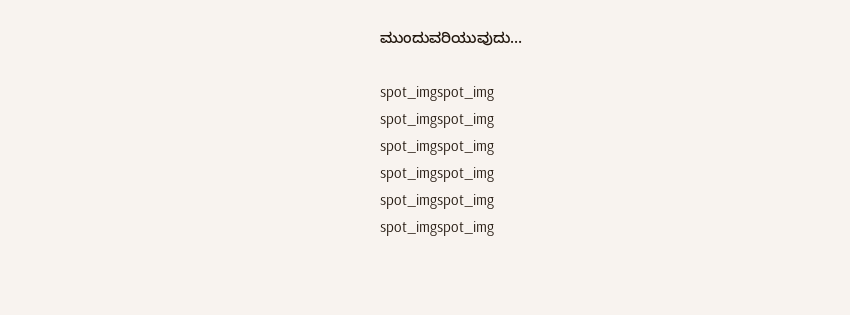ಮುಂದುವರಿಯುವುದು…

spot_imgspot_img
spot_imgspot_img
spot_imgspot_img
spot_imgspot_img
spot_imgspot_img
spot_imgspot_img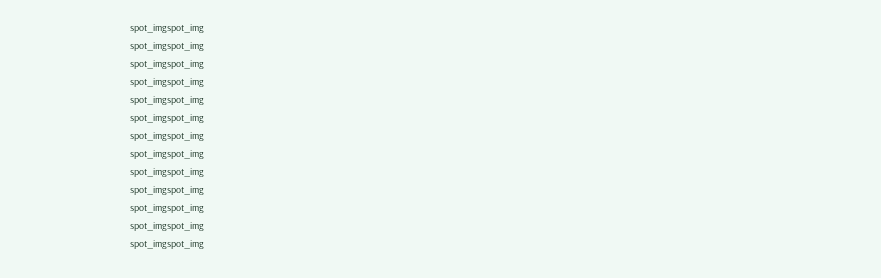spot_imgspot_img
spot_imgspot_img
spot_imgspot_img
spot_imgspot_img
spot_imgspot_img
spot_imgspot_img
spot_imgspot_img
spot_imgspot_img
spot_imgspot_img
spot_imgspot_img
spot_imgspot_img
spot_imgspot_img
spot_imgspot_img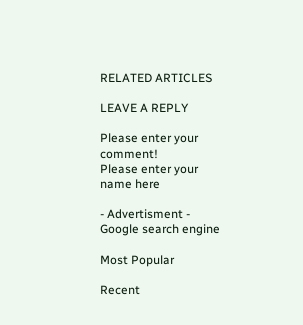RELATED ARTICLES

LEAVE A REPLY

Please enter your comment!
Please enter your name here

- Advertisment -
Google search engine

Most Popular

Recent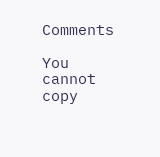Comments

You cannot copy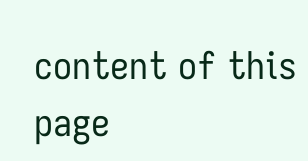content of this page